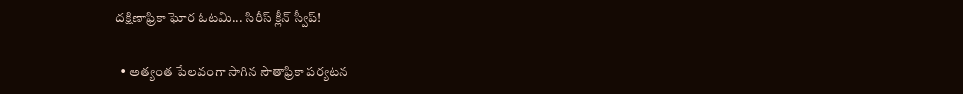దక్షిణాఫ్రికా ఘోర ఓటమి... సిరీస్ క్లీన్ స్వీప్!

  • అత్యంత పేలవంగా సాగిన సౌతాఫ్రికా పర్యటన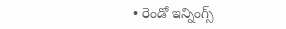• రెండో ఇన్నింగ్స్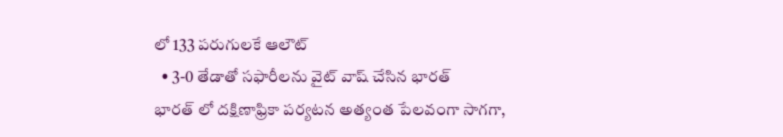లో 133 పరుగులకే ఆలౌట్
  • 3-0 తేడాతో సఫారీలను వైట్ వాష్ చేసిన భారత్
భారత్ లో దక్షిణాఫ్రికా పర్యటన అత్యంత పేలవంగా సాగగా,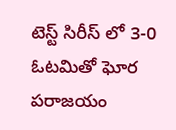టెస్ట్ సిరీస్ లో 3-0 ఓటమితో ఘోర పరాజయం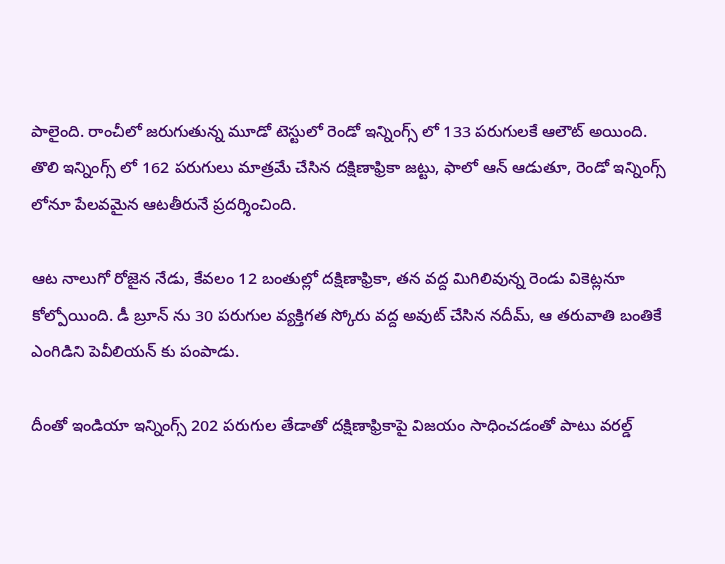పాలైంది. రాంచీలో జరుగుతున్న మూడో టెస్టులో రెండో ఇన్నింగ్స్ లో 133 పరుగులకే ఆలౌట్ అయింది. తొలి ఇన్నింగ్స్ లో 162 పరుగులు మాత్రమే చేసిన దక్షిణాఫ్రికా జట్టు, ఫాలో ఆన్ ఆడుతూ, రెండో ఇన్నింగ్స్ లోనూ పేలవమైన ఆటతీరునే ప్రదర్శించింది.

ఆట నాలుగో రోజైన నేడు, కేవలం 12 బంతుల్లో దక్షిణాఫ్రికా, తన వద్ద మిగిలివున్న రెండు వికెట్లనూ కోల్పోయింది. డీ బ్రూన్ ను 30 పరుగుల వ్యక్తిగత స్కోరు వద్ద అవుట్ చేసిన నదీమ్, ఆ తరువాతి బంతికే ఎంగిడిని పెవీలియన్ కు పంపాడు.

దీంతో ఇండియా ఇన్నింగ్స్ 202 పరుగుల తేడాతో దక్షిణాఫ్రికాపై విజయం సాధించడంతో పాటు వరల్డ్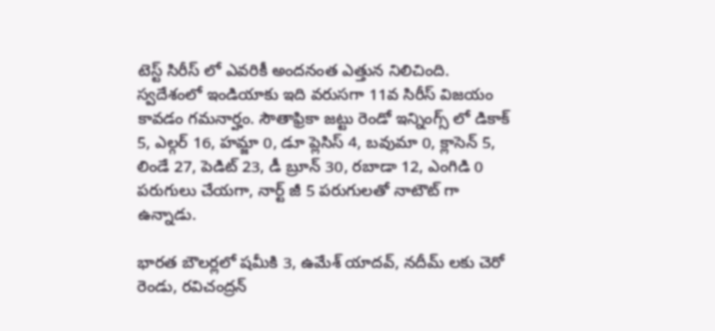టెస్ట్ సిరీస్ లో ఎవరికీ అందనంత ఎత్తున నిలిచింది. స్వదేశంలో ఇండియాకు ఇది వరుసగా 11వ సిరీస్ విజయం కావడం గమనార్హం. సౌతాఫ్రికా జట్టు రెండో ఇన్నింగ్స్ లో డికాక్ 5, ఎల్గర్ 16, హమ్జా 0, డూ ప్లెసిస్ 4, బవుమా 0, క్లాసెన్ 5, లిండే 27, పెడిట్ 23, డీ బ్రూన్ 30, రబాడా 12, ఎంగిడి 0 పరుగులు చేయగా, నార్ట్ జీ 5 పరుగులతో నాటౌట్ గా ఉన్నాడు.

భారత బౌలర్లలో షమీకి 3, ఉమేశ్ యాదవ్, నదీమ్ లకు చెరో రెండు, రవిచంద్రన్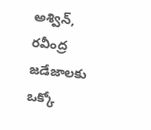అశ్విన్, రవీంద్ర జడేజాలకు ఒక్కో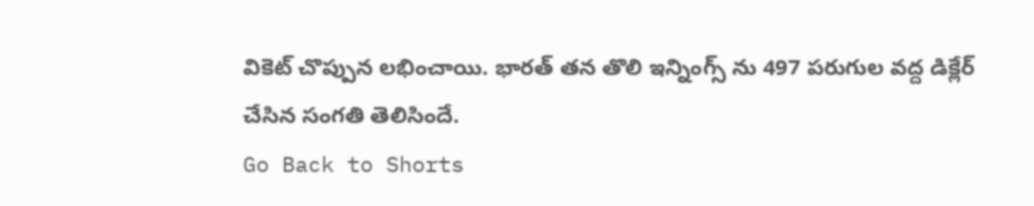వికెట్ చొప్పున లభించాయి. భారత్ తన తొలి ఇన్నింగ్స్ ను 497 పరుగుల వద్ద డిక్లేర్ చేసిన సంగతి తెలిసిందే.
Go Back to Shorts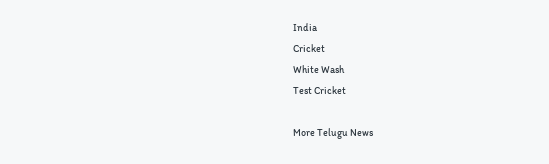India
Cricket
White Wash
Test Cricket

More Telugu News